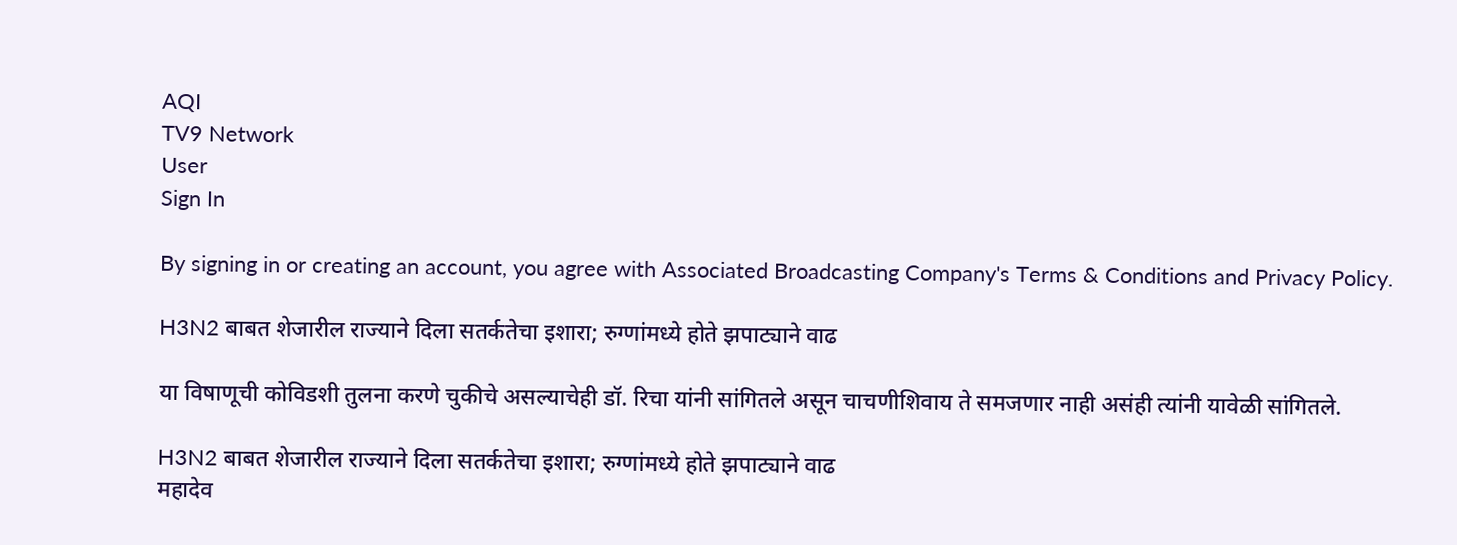AQI
TV9 Network
User
Sign In

By signing in or creating an account, you agree with Associated Broadcasting Company's Terms & Conditions and Privacy Policy.

H3N2 बाबत शेजारील राज्याने दिला सतर्कतेचा इशारा; रुग्णांमध्ये होते झपाट्याने वाढ

या विषाणूची कोविडशी तुलना करणे चुकीचे असल्याचेही डॉ. रिचा यांनी सांगितले असून चाचणीशिवाय ते समजणार नाही असंही त्यांनी यावेळी सांगितले.

H3N2 बाबत शेजारील राज्याने दिला सतर्कतेचा इशारा; रुग्णांमध्ये होते झपाट्याने वाढ
महादेव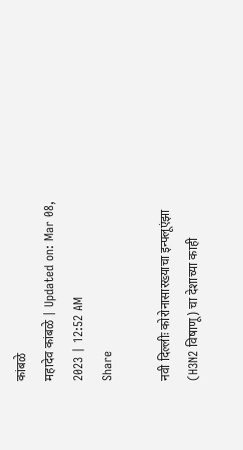कांबळे
महादेव कांबळे | Updated on: Mar 08, 2023 | 12:52 AM
Share

नवी दिल्लीः कोरोनासारख्याचा इन्फ्लूएंझा (H3N2 विषाणू) चा देशाच्या काही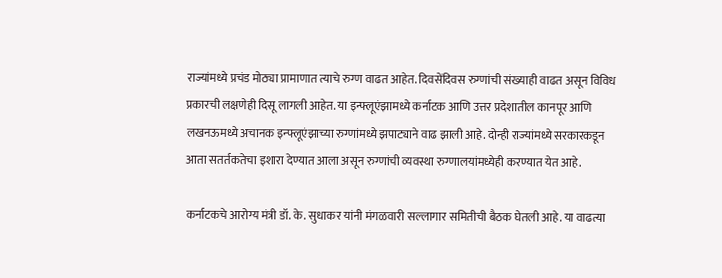राज्यांमध्ये प्रचंड मोठ्या प्रामाणात त्याचे रुग्ण वाढत आहेत. दिवसेंदिवस रुग्णांची संख्याही वाढत असून विविध प्रकारची लक्षणेही दिसू लागली आहेत. या इन्फ्लूएंझामध्ये कर्नाटक आणि उत्तर प्रदेशातील कानपूर आणि लखनऊमध्ये अचानक इन्फ्लूएंझाच्या रुग्णांमध्ये झपाट्याने वाढ झाली आहे. दोन्ही राज्यांमध्ये सरकारकडून आता सतर्तकतेचा इशारा देण्यात आला असून रुग्णांची व्यवस्था रुग्णालयांमध्येही करण्यात येत आहे.

कर्नाटकचे आरोग्य मंत्री डॉ. के. सुधाकर यांनी मंगळवारी सल्लागार समितीची बैठक घेतली आहे. या वाढत्या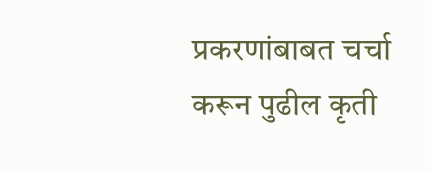प्रकरणांबाबत चर्चा करून पुढील कृती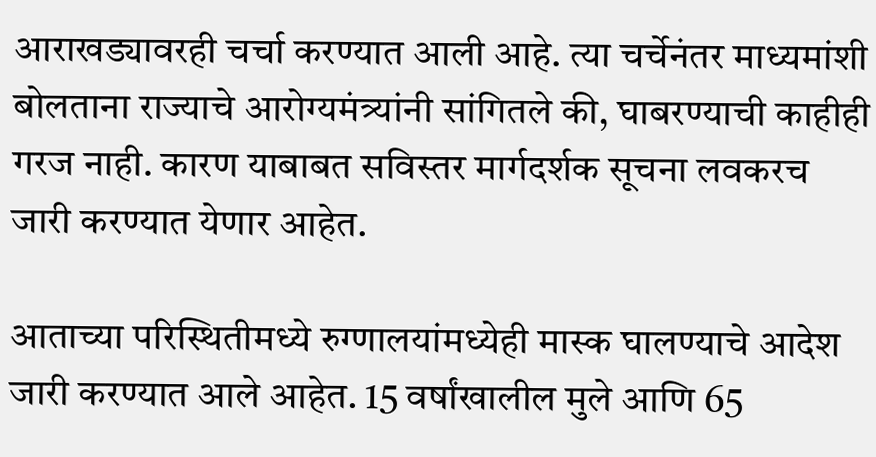आराखड्यावरही चर्चा करण्यात आली आहे. त्या चर्चेनंतर माध्यमांशी बोलताना राज्याचे आरोग्यमंत्र्यांनी सांगितले की, घाबरण्याची काहीही गरज नाही. कारण याबाबत सविस्तर मार्गदर्शक सूचना लवकरच जारी करण्यात येणार आहेत.

आताच्या परिस्थितीमध्ये रुग्णालयांमध्येही मास्क घालण्याचे आदेश जारी करण्यात आले आहेत. 15 वर्षांखालील मुले आणि 65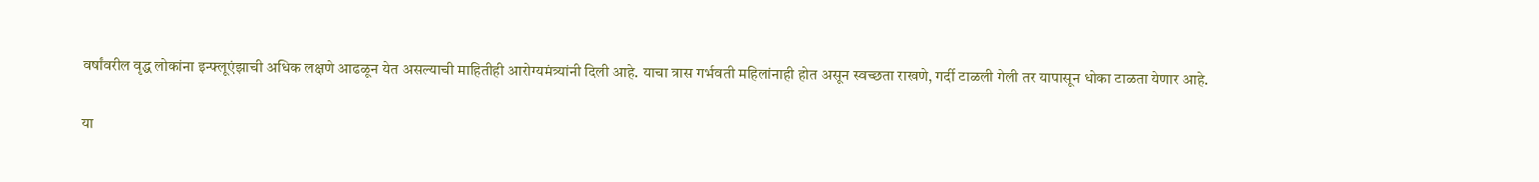वर्षांवरील वृद्ध लोकांना इन्फ्लूएंझाची अधिक लक्षणे आढळून येत असल्याची माहितीही आरोग्यमंत्र्यांनी दिली आहे. याचा त्रास गर्भवती महिलांनाही होत असून स्वच्छता राखणे, गर्दी टाळली गेली तर यापासून धोका टाळता येणार आहे.

या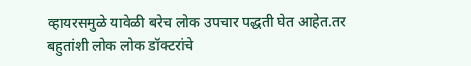व्हायरसमुळे यावेळी बरेच लोक उपचार पद्धती घेत आहेत.तर बहुतांशी लोक लोक डॉक्टरांचे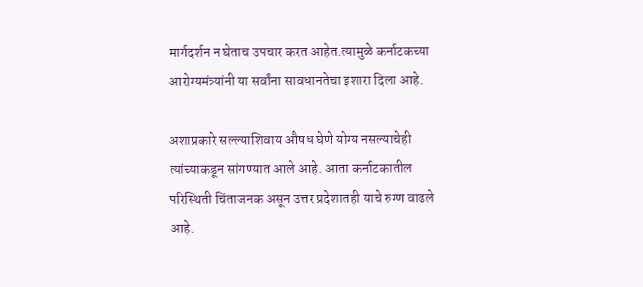मार्गदर्शन न घेताच उपचार करत आहेत.त्यामुळे कर्नाटकच्या आरोग्यमंत्र्यांनी या सर्वांना सावधानतेचा इशारा दिला आहे.

अशाप्रकारे सल्ल्याशिवाय औषध घेणे योग्य नसल्याचेही त्यांच्याकडून सांगण्यात आले आहे. आता कर्नाटकातील परिस्थिती चिंताजनक असून उत्तर प्रदेशातही याचे रुग्ण वाढले आहे.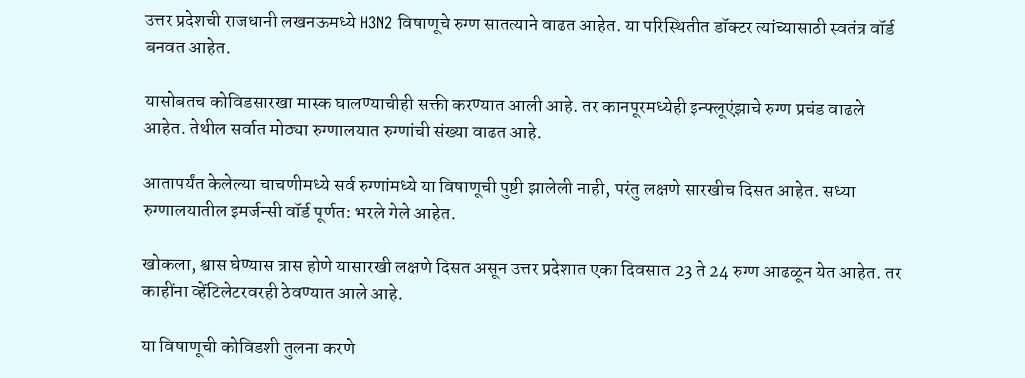उत्तर प्रदेशची राजधानी लखनऊमध्ये H3N2 विषाणूचे रुग्ण सातत्याने वाढत आहेत. या परिस्थितीत डॉक्टर त्यांच्यासाठी स्वतंत्र वॉर्ड बनवत आहेत.

यासोबतच कोविडसारखा मास्क घालण्याचीही सक्ती करण्यात आली आहे. तर कानपूरमध्येही इन्फ्लूएंझाचे रुग्ण प्रचंड वाढले आहेत. तेथील सर्वात मोठ्या रुग्णालयात रुग्णांची संख्या वाढत आहे.

आतापर्यंत केलेल्या चाचणीमध्ये सर्व रुग्णांमध्ये या विषाणूची पुष्टी झालेली नाही, परंतु लक्षणे सारखीच दिसत आहेत. सध्या रुग्णालयातील इमर्जन्सी वॉर्ड पूर्णत: भरले गेले आहेत.

खोकला, श्वास घेण्यास त्रास होणे यासारखी लक्षणे दिसत असून उत्तर प्रदेशात एका दिवसात 23 ते 24 रुग्ण आढळून येत आहेत. तर काहींना व्हेंटिलेटरवरही ठेवण्यात आले आहे.

या विषाणूची कोविडशी तुलना करणे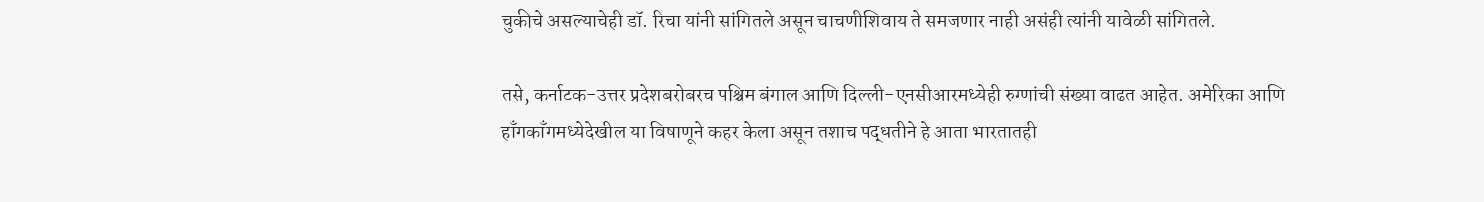चुकीचे असल्याचेही डॉ. रिचा यांनी सांगितले असून चाचणीशिवाय ते समजणार नाही असंही त्यांनी यावेळी सांगितले.

तसे, कर्नाटक-उत्तर प्रदेशबरोबरच पश्चिम बंगाल आणि दिल्ली-एनसीआरमध्येही रुग्णांची संख्या वाढत आहेत. अमेरिका आणि हाँगकाँगमध्येदेखील या विषाणूने कहर केला असून तशाच पद्धतीने हे आता भारतातही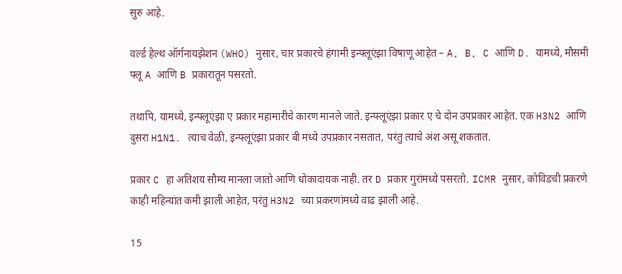सुरु आहे.

वर्ल्ड हेल्थ ऑर्गनायझेशन (WHO) नुसार, चार प्रकारचे हंगामी इन्फ्लूएंझा विषाणू आहेत – A, B, C आणि D. यामध्ये, मौसमी फ्लू A आणि B प्रकारातून पसरतो.

तथापि, यामध्ये, इन्फ्लूएंझा ए प्रकार महामारीचे कारण मानले जाते. इन्फ्लूएंझा प्रकार ए चे दोन उपप्रकार आहेत. एक H3N2 आणि दुसरा H1N1. त्याच वेळी, इन्फ्लूएंझा प्रकार बी मध्ये उपप्रकार नसतात, परंतु त्याचे अंश असू शकतात.

प्रकार C हा अतिशय सौम्य मानला जातो आणि धोकादायक नाही. तर D प्रकार गुरांमध्ये पसरतो. ICMR नुसार, कोविडची प्रकरणे काही महिन्यांत कमी झाली आहेत, परंतु H3N2 च्या प्रकरणांमध्ये वाढ झाली आहे.

15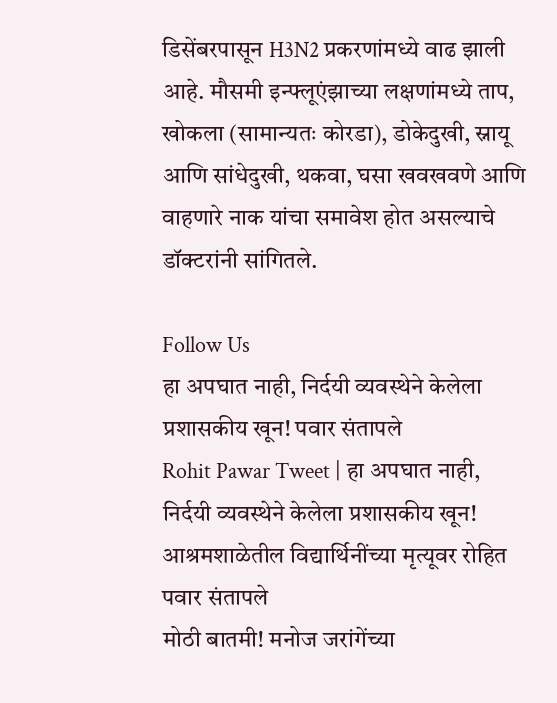डिसेंबरपासून H3N2 प्रकरणांमध्ये वाढ झाली आहे. मौसमी इन्फ्लूएंझाच्या लक्षणांमध्ये ताप, खोकला (सामान्यतः कोरडा), डोकेदुखी, स्नायू आणि सांधेदुखी, थकवा, घसा खवखवणे आणि वाहणारे नाक यांचा समावेश होत असल्याचे डॉक्टरांनी सांगितले.

Follow Us
हा अपघात नाही, निर्दयी व्यवस्थेने केलेला प्रशासकीय खून! पवार संतापले
Rohit Pawar Tweet | हा अपघात नाही, निर्दयी व्यवस्थेने केलेला प्रशासकीय खून! आश्रमशाळेतील विद्यार्थिनींच्या मृत्यूवर रोहित पवार संतापले
मोठी बातमी! मनोज जरांगेंच्या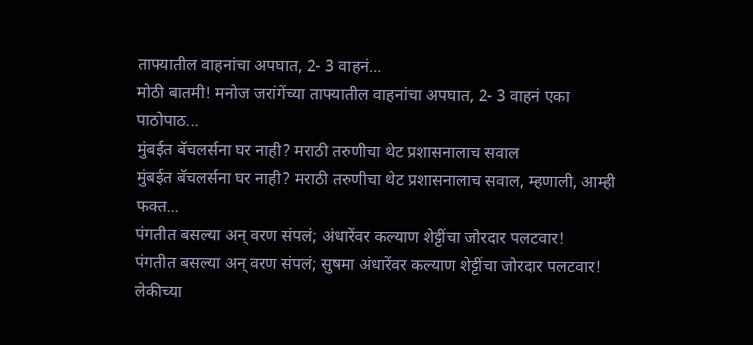ताफ्यातील वाहनांचा अपघात, 2- 3 वाहनं...
मोठी बातमी! मनोज जरांगेंच्या ताफ्यातील वाहनांचा अपघात, 2- 3 वाहनं एका पाठोपाठ...
मुंबईत बॅचलर्सना घर नाही? मराठी तरुणीचा थेट प्रशासनालाच सवाल
मुंबईत बॅचलर्सना घर नाही? मराठी तरुणीचा थेट प्रशासनालाच सवाल, म्हणाली, आम्ही फक्त...
पंगतीत बसल्या अन् वरण संपलं; अंधारेंवर कल्याण शेट्टींचा जोरदार पलटवार!
पंगतीत बसल्या अन् वरण संपलं; सुषमा अंधारेंवर कल्याण शेट्टींचा जोरदार पलटवार!
लेकीच्या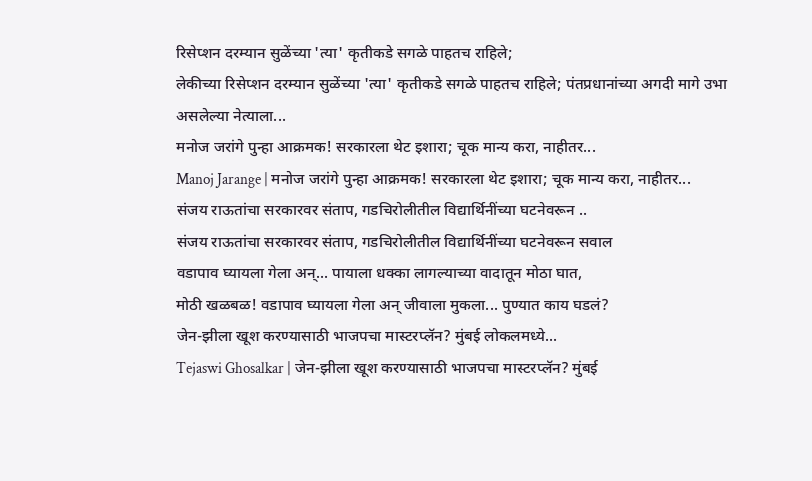रिसेप्शन दरम्यान सुळेंच्या 'त्या' कृतीकडे सगळे पाहतच राहिले;
लेकीच्या रिसेप्शन दरम्यान सुळेंच्या 'त्या' कृतीकडे सगळे पाहतच राहिले; पंतप्रधानांच्या अगदी मागे उभा असलेल्या नेत्याला...
मनोज जरांगे पुन्हा आक्रमक! सरकारला थेट इशारा; चूक मान्य करा, नाहीतर...
Manoj Jarange | मनोज जरांगे पुन्हा आक्रमक! सरकारला थेट इशारा; चूक मान्य करा, नाहीतर...
संजय राऊतांचा सरकारवर संताप, गडचिरोलीतील विद्यार्थिनींच्या घटनेवरून ..
संजय राऊतांचा सरकारवर संताप, गडचिरोलीतील विद्यार्थिनींच्या घटनेवरून सवाल
वडापाव घ्यायला गेला अन्... पायाला धक्का लागल्याच्या वादातून मोठा घात,
मोठी खळबळ! वडापाव घ्यायला गेला अन् जीवाला मुकला... पुण्यात काय घडलं?
जेन-झीला खूश करण्यासाठी भाजपचा मास्टरप्लॅन? मुंबई लोकलमध्ये...
Tejaswi Ghosalkar | जेन-झीला खूश करण्यासाठी भाजपचा मास्टरप्लॅन? मुंबई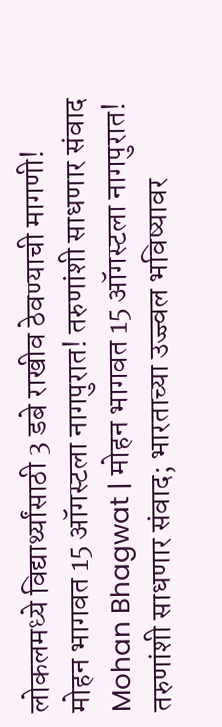लोकलमध्ये विद्यार्थ्यांसाठी 3 डबे राखीव ठेवण्याची मागणी!
मोहन भागवत 15 ऑगस्टला नागपुरात! तरुणांशी साधणार संवाद
Mohan Bhagwat | मोहन भागवत 15 ऑगस्टला नागपुरात! तरुणांशी साधणार संवाद; भारताच्या उज्ज्वल भविष्यावर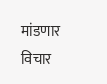मांडणार विचार